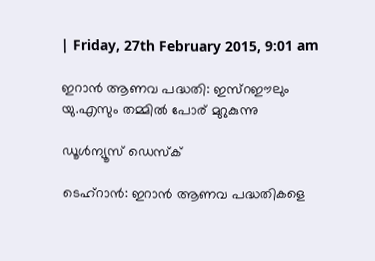| Friday, 27th February 2015, 9:01 am

ഇറാന്‍ ആണവ പദ്ധതി: ഇസ്‌റഈലും യു.എസും തമ്മില്‍ പോര് മുറുകുന്നു

ഡൂള്‍ന്യൂസ് ഡെസ്‌ക്

ടെഹ്‌റാന്‍: ഇറാന്‍ ആണവ പദ്ധതികളെ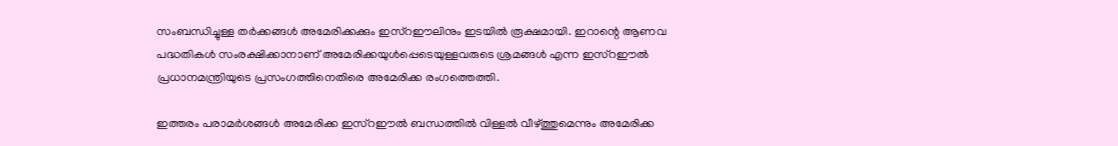സംബന്ധിച്ചുള്ള തര്‍ക്കങ്ങള്‍ അമേരിക്കക്കും ഇസ്‌റഈലിനും ഇടയില്‍ രൂക്ഷമായി. ഇറാന്റെ ആണവ പദ്ധതികള്‍ സംരക്ഷിക്കാനാണ് അമേരിക്കയുള്‍പ്പെടെയുള്ളവരുടെ ശ്രമങ്ങള്‍ എന്ന ഇസ്‌റഈല്‍ പ്രധാനമന്ത്രിയുടെ പ്രസംഗത്തിനെതിരെ അമേരിക്ക രംഗത്തെത്തി.

ഇത്തരം പരാമര്‍ശങ്ങള്‍ അമേരിക്ക ഇസ്‌റഈല്‍ ബന്ധത്തില്‍ വിള്ളല്‍ വീഴ്ത്തുമെന്നും അമേരിക്ക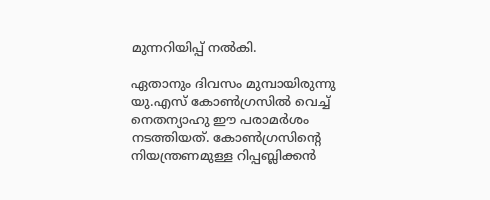മുന്നറിയിപ്പ് നല്‍കി.

ഏതാനും ദിവസം മുമ്പായിരുന്നു യു.എസ് കോണ്‍ഗ്രസില്‍ വെച്ച് നെതന്യാഹു ഈ പരാമര്‍ശം നടത്തിയത്. കോണ്‍ഗ്രസിന്റെ നിയന്ത്രണമുള്ള റിപ്പബ്ലിക്കന്‍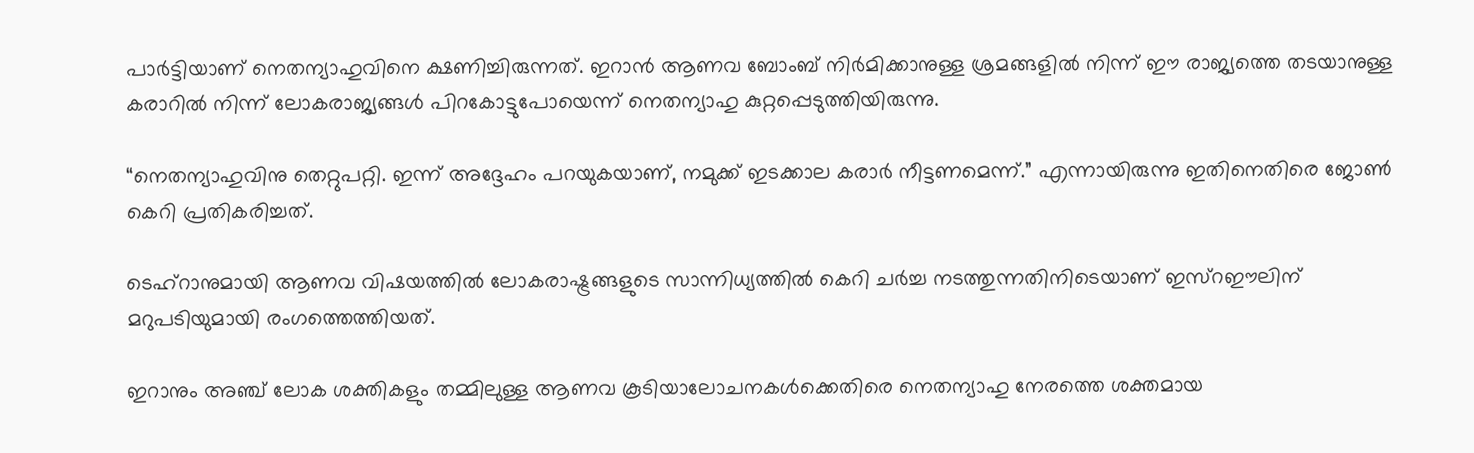പാര്‍ട്ടിയാണ് നെതന്യാഹുവിനെ ക്ഷണിച്ചിരുന്നത്. ഇറാന്‍ ആണവ ബോംബ് നിര്‍മിക്കാനുള്ള ശ്രമങ്ങളില്‍ നിന്ന് ഈ രാജ്യത്തെ തടയാനുള്ള കരാറില്‍ നിന്ന് ലോകരാജ്യങ്ങള്‍ പിറകോട്ടുപോയെന്ന് നെതന്യാഹു കുറ്റപ്പെടുത്തിയിരുന്നു.

“നെതന്യാഹുവിനു തെറ്റുപറ്റി. ഇന്ന് അദ്ദേഹം പറയുകയാണ്, നമുക്ക് ഇടക്കാല കരാര്‍ നീട്ടണമെന്ന്.” എന്നായിരുന്നു ഇതിനെതിരെ ജോണ്‍ കെറി പ്രതികരിച്ചത്.

ടെഹ്‌റാനുമായി ആണവ വിഷയത്തില്‍ ലോകരാഷ്ട്രങ്ങളുടെ സാന്നിധ്യത്തില്‍ കെറി ചര്‍ച്ച നടത്തുന്നതിനിടെയാണ് ഇസ്‌റഈലിന് മറുപടിയുമായി രംഗത്തെത്തിയത്.

ഇറാനും അഞ്ച് ലോക ശക്തികളും തമ്മിലുള്ള ആണവ കൂടിയാലോചനകള്‍ക്കെതിരെ നെതന്യാഹു നേരത്തെ ശക്തമായ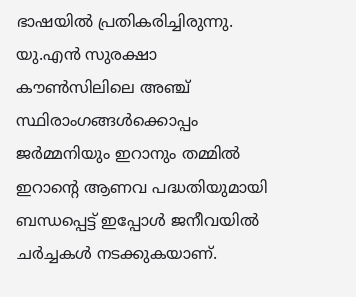ഭാഷയില്‍ പ്രതികരിച്ചിരുന്നു. യു.എന്‍ സുരക്ഷാ കൗണ്‍സിലിലെ അഞ്ച് സ്ഥിരാംഗങ്ങള്‍ക്കൊപ്പം ജര്‍മ്മനിയും ഇറാനും തമ്മില്‍ ഇറാന്റെ ആണവ പദ്ധതിയുമായി ബന്ധപ്പെട്ട് ഇപ്പോള്‍ ജനീവയില്‍ ചര്‍ച്ചകള്‍ നടക്കുകയാണ്.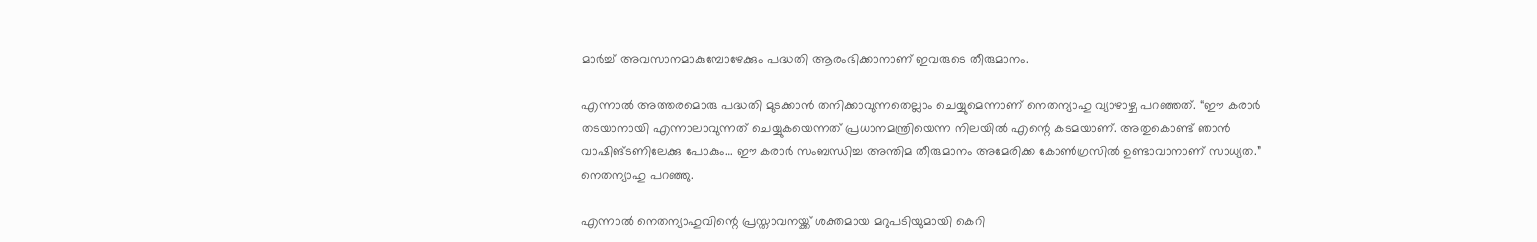മാര്‍ച്ച് അവസാനമാകുമ്പോഴേക്കും പദ്ധതി ആരംഭിക്കാനാണ് ഇവരുടെ തീരുമാനം.

എന്നാല്‍ അത്തരമൊരു പദ്ധതി മുടക്കാന്‍ തനിക്കാവുന്നതെല്ലാം ചെയ്യുമെന്നാണ് നെതന്യാഹു വ്യാഴാഴ്ച പറഞ്ഞത്. “ഈ കരാര്‍ തടയാനായി എന്നാലാവുന്നത് ചെയ്യുകയെന്നത് പ്രധാനമന്ത്രിയെന്ന നിലയില്‍ എന്റെ കടമയാണ്. അതുകൊണ്ട് ഞാന്‍ വാഷിങ്ടണിലേക്കു പോകും… ഈ കരാര്‍ സംബന്ധിച്ച അന്തിമ തീരുമാനം അമേരിക്ക കോണ്‍ഗ്രസില്‍ ഉണ്ടാവാനാണ് സാധ്യത.” നെതന്യാഹു പറഞ്ഞു.

എന്നാല്‍ നെതന്യാഹുവിന്റെ പ്രസ്താവനയ്ക്ക് ശക്തമായ മറുപടിയുമായി കെറി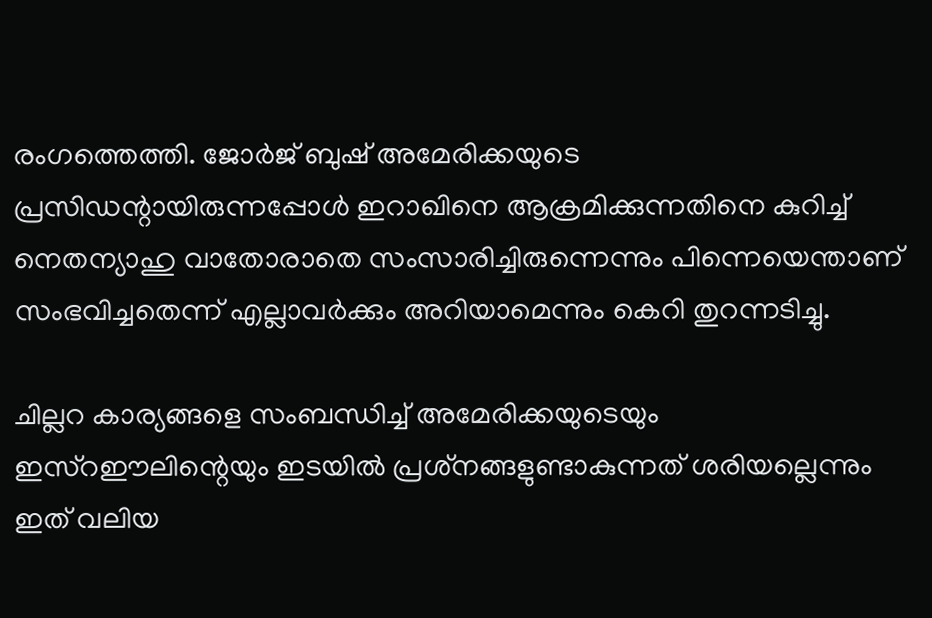രംഗത്തെത്തി. ജോര്‍ജ് ബുഷ് അമേരിക്കയുടെ പ്രസിഡന്റായിരുന്നപ്പോള്‍ ഇറാഖിനെ ആക്രമിക്കുന്നതിനെ കുറിച്ച് നെതന്യാഹു വാതോരാതെ സംസാരിച്ചിരുന്നെന്നും പിന്നെയെന്താണ് സംഭവിച്ചതെന്ന് എല്ലാവര്‍ക്കും അറിയാമെന്നും കെറി തുറന്നടിച്ചു.

ചില്ലറ കാര്യങ്ങളെ സംബന്ധിച്ച് അമേരിക്കയുടെയും ഇസ്‌റഈലിന്റെയും ഇടയില്‍ പ്രശ്‌നങ്ങളുണ്ടാകുന്നത് ശരിയല്ലെന്നും ഇത് വലിയ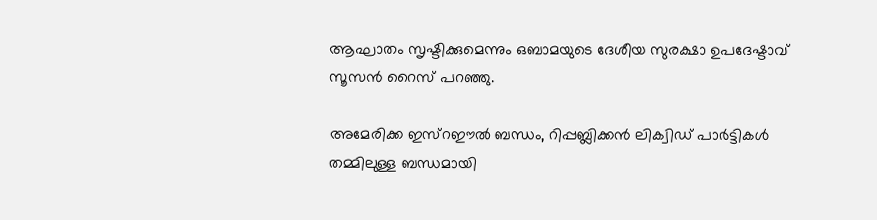ആഘാതം സൃഷ്ടിക്കുമെന്നും ഒബാമയുടെ ദേശീയ സുരക്ഷാ ഉപദേഷ്ടാവ് സൂസന്‍ റൈസ് പറഞ്ഞു.

അമേരിക്ക ഇസ്‌റഈല്‍ ബന്ധം, റിപ്പബ്ലിക്കന്‍ ലിക്വിഡ് പാര്‍ട്ടികള്‍ തമ്മിലുള്ള ബന്ധമായി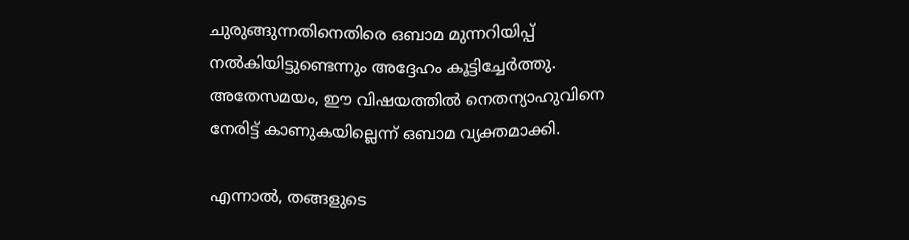ചുരുങ്ങുന്നതിനെതിരെ ഒബാമ മുന്നറിയിപ്പ് നല്‍കിയിട്ടുണ്ടെന്നും അദ്ദേഹം കൂട്ടിച്ചേര്‍ത്തു. അതേസമയം, ഈ വിഷയത്തില്‍ നെതന്യാഹുവിനെ നേരിട്ട് കാണുകയില്ലെന്ന് ഒബാമ വ്യക്തമാക്കി.

എന്നാല്‍, തങ്ങളുടെ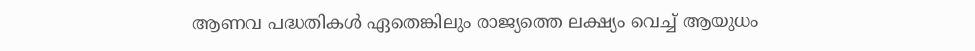ആണവ പദ്ധതികള്‍ ഏതെങ്കിലും രാജ്യത്തെ ലക്ഷ്യം വെച്ച് ആയുധം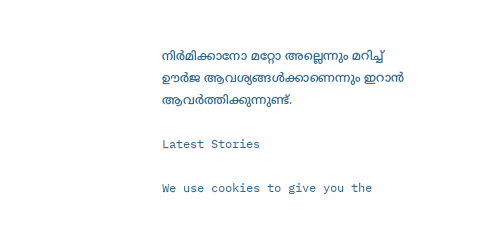നിര്‍മിക്കാനോ മറ്റോ അല്ലെന്നും മറിച്ച് ഊര്‍ജ ആവശ്യങ്ങള്‍ക്കാണെന്നും ഇറാന്‍ ആവര്‍ത്തിക്കുന്നുണ്ട്.

Latest Stories

We use cookies to give you the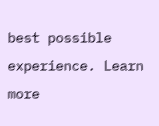best possible experience. Learn more